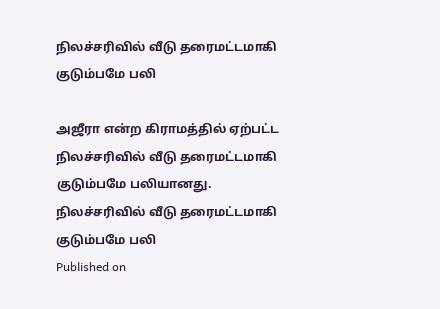நிலச்சரிவில் வீடு தரைமட்டமாகி குடும்பமே பலி

அஜீரா என்ற கிராமத்தில் ஏற்பட்ட நிலச்சரிவில் வீடு தரைமட்டமாகி குடும்பமே பலியானது.
நிலச்சரிவில் வீடு தரைமட்டமாகி குடும்பமே பலி
Published on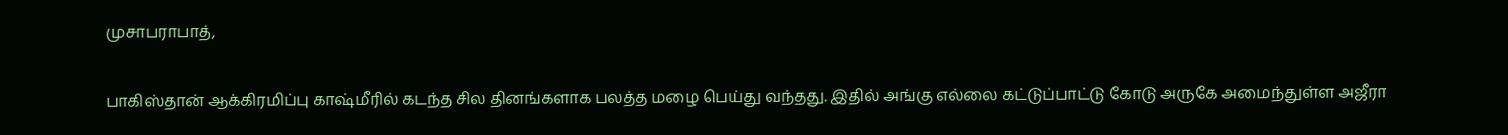முசாபராபாத்,

பாகிஸ்தான் ஆக்கிரமிப்பு காஷ்மீரில் கடந்த சில தினங்களாக பலத்த மழை பெய்து வந்தது. இதில் அங்கு எல்லை கட்டுப்பாட்டு கோடு அருகே அமைந்துள்ள அஜீரா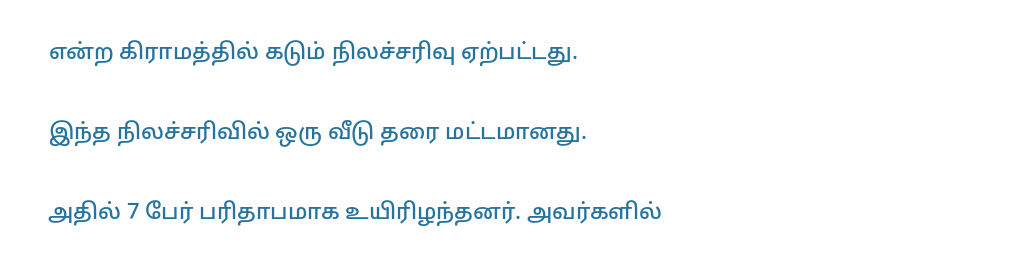என்ற கிராமத்தில் கடும் நிலச்சரிவு ஏற்பட்டது.

இந்த நிலச்சரிவில் ஒரு வீடு தரை மட்டமானது.

அதில் 7 பேர் பரிதாபமாக உயிரிழந்தனர். அவர்களில்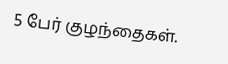5 பேர் குழந்தைகள்.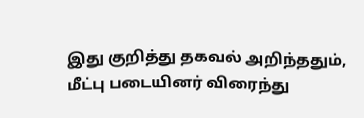இது குறித்து தகவல் அறிந்ததும், மீட்பு படையினர் விரைந்து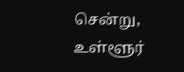சென்று, உள்ளூர்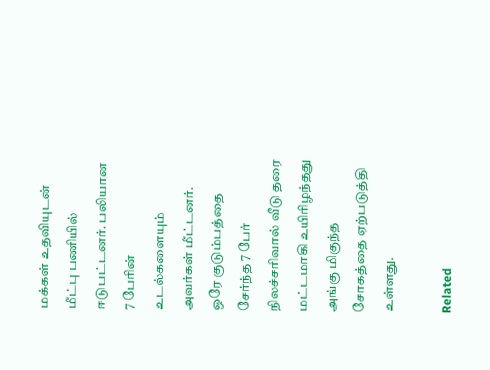மக்கள் உதவியுடன் மீட்பு பணியில் ஈடுபட்டனர். பலியான 7 பேரின் உடல்களையும் அவர்கள் மீட்டனர். ஒரே குடும்பத்தை சேர்ந்த 7 பேர் நிலச்சரிவால் வீடு தரை மட்டமாகி உயிரிழந்தது அங்கு மிகுந்த சோகத்தை ஏற்படுத்தி உள்ளது.

Related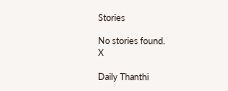Stories

No stories found.
X

Daily Thanthi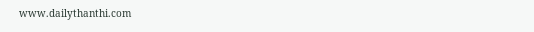www.dailythanthi.com